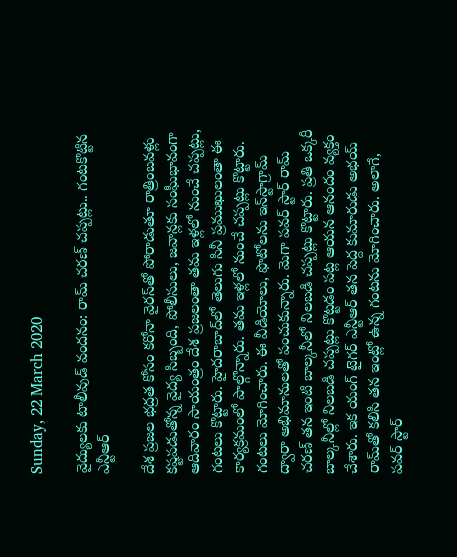Sunday, 22 March 2020

వైద్యులకు టాలీవుడ్ వందనం: రామ్ చరణ్ చప్పట్లు.. గంటకొట్టిన ఎన్టీఆర్

దేశ ప్రజల భద్రత కోసం కరోనా వైరస్‌‌‌తో పోరాడుతూ రాత్రింబవళ్లు కష్టపడుతోన్న వైద్య సిబ్బంది, పోలీసులు, జవాన్లకు సంఘీభావంగా ఆదివారం సాయంత్రం దేశ ప్రజలంతా తమ ఇళ్లలో నుంచే చప్పట్లు, గంటలు కొట్టారు. హైదరాబాద్‌లో తెలుగు సినీ ప్రముఖులంతా ఈ కార్యక్రమంలో పాల్గొన్నారు. తమ ఇళ్లలో నుంచే చప్పట్లు కొట్టారు. గంటలు మోగించారు. ఈ వీడియోలు, ఫొటోలను ఇన్‌స్టాగ్రామ్ ద్వారా అభిమానులతో పంచుకున్నారు. మెగా పవర్ స్టార్ రామ్ చరణ్ తన ఇంటి బాల్కనీలో నిలబడి చప్పట్లు కొట్టారు. ప్రతి ఒక్కరీ బాల్కనీల్లో నిలబడి చప్పట్లు కొట్టడం పట్ల ఆయన ఆనందం వ్యక్తం చేశారు. ఇక యంగ్ టైగర్ ఎన్టీఆర్ తన పెద్ద కుమారుడు అభయ్ రామ్‌తో కలిసి తన ఇంట్లో ఉన్న గంటను మోగించారు. అలాగే, పవర్ స్టార్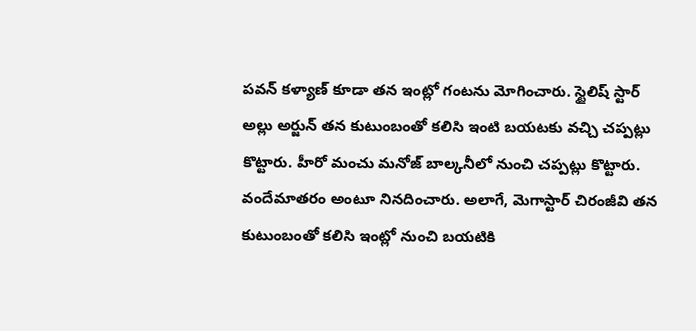పవన్ కళ్యాణ్ కూడా తన ఇంట్లో గంటను మోగించారు. స్టైలిష్ స్టార్ అల్లు అర్జున్ తన కుటుంబంతో కలిసి ఇంటి బయటకు వచ్చి చప్పట్లు కొట్టారు. హీరో మంచు మనోజ్ బాల్కనీలో నుంచి చప్పట్లు కొట్టారు. వందేమాతరం అంటూ నినదించారు. అలాగే, మెగాస్టార్ చిరంజీవి తన కుటుంబంతో కలిసి ఇంట్లో నుంచి బయటికి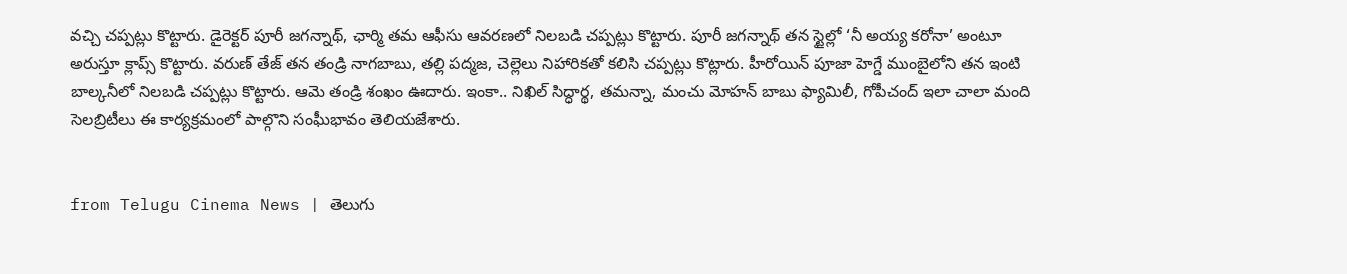వచ్చి చప్పట్లు కొట్టారు. డైరెక్టర్ పూరీ జగన్నాథ్, ఛార్మి తమ ఆఫీసు ఆవరణలో నిలబడి చప్పట్లు కొట్టారు. పూరీ జగన్నాథ్ తన స్టైల్లో ‘నీ అయ్య కరోనా’ అంటూ అరుస్తూ క్లాప్స్ కొట్టారు. వరుణ్ తేజ్ తన తండ్రి నాగబాబు, తల్లి పద్మజ, చెల్లెలు నిహారికతో కలిసి చప్పట్లు కొట్లారు. హీరోయిన్ పూజా హెగ్డే ముంబైలోని తన ఇంటి బాల్కనీలో నిలబడి చప్పట్లు కొట్టారు. ఆమె తండ్రి శంఖం ఊదారు. ఇంకా.. నిఖిల్ సిద్ధార్థ, తమన్నా, మంచు మోహన్ బాబు ఫ్యామిలీ, గోపీచంద్ ఇలా చాలా మంది సెలబ్రిటీలు ఈ కార్యక్రమంలో పాల్గొని సంఘీభావం తెలియజేశారు.


from Telugu Cinema News | తెలుగు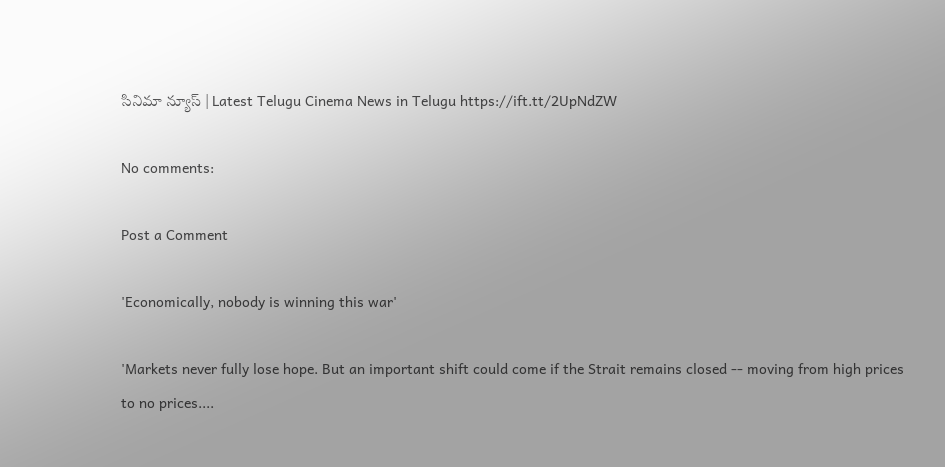సినిమా న్యూస్ | Latest Telugu Cinema News in Telugu https://ift.tt/2UpNdZW

No comments:

Post a Comment

'Economically, nobody is winning this war'

'Markets never fully lose hope. But an important shift could come if the Strait remains closed -- moving from high prices to no prices....